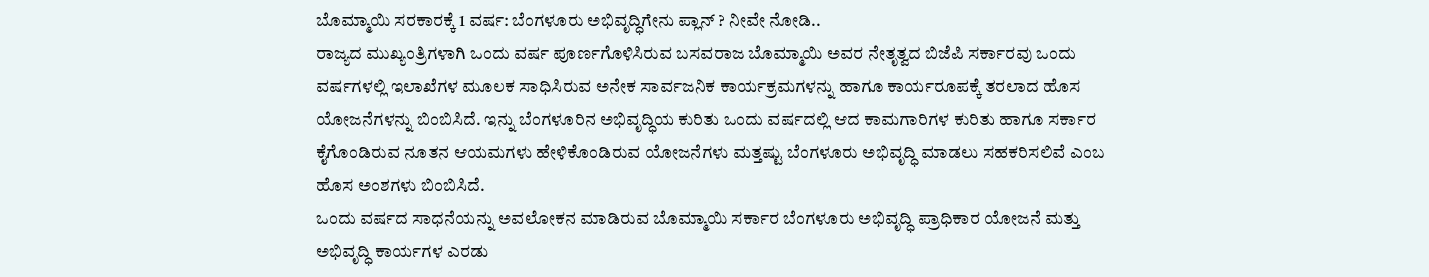ಬೊಮ್ಮಾಯಿ ಸರಕಾರಕ್ಕೆ 1 ವರ್ಷ: ಬೆಂಗಳೂರು ಅಭಿವೃದ್ಧಿಗೇನು ಪ್ಲಾನ್ ? ನೀವೇ ನೋಡಿ..
ರಾಜ್ಯದ ಮುಖ್ಯಂತ್ರಿಗಳಾಗಿ ಒಂದು ವರ್ಷ ಪೂರ್ಣಗೊಳಿಸಿರುವ ಬಸವರಾಜ ಬೊಮ್ಮಾಯಿ ಅವರ ನೇತೃತ್ವದ ಬಿಜೆಪಿ ಸರ್ಕಾರವು ಒಂದು ವರ್ಷಗಳಲ್ಲಿ ಇಲಾಖೆಗಳ ಮೂಲಕ ಸಾಧಿಸಿರುವ ಅನೇಕ ಸಾರ್ವಜನಿಕ ಕಾರ್ಯಕ್ರಮಗಳನ್ನು ಹಾಗೂ ಕಾರ್ಯರೂಪಕ್ಕೆ ತರಲಾದ ಹೊಸ ಯೋಜನೆಗಳನ್ನು ಬಿಂಬಿಸಿದೆ. ಇನ್ನು ಬೆಂಗಳೂರಿನ ಅಭಿವೃದ್ಧಿಯ ಕುರಿತು ಒಂದು ವರ್ಷದಲ್ಲಿ ಆದ ಕಾಮಗಾರಿಗಳ ಕುರಿತು ಹಾಗೂ ಸರ್ಕಾರ ಕೈಗೊಂಡಿರುವ ನೂತನ ಆಯಮಗಳು ಹೇಳಿಕೊಂಡಿರುವ ಯೋಜನೆಗಳು ಮತ್ತಷ್ಟು ಬೆಂಗಳೂರು ಅಭಿವೃದ್ಧಿ ಮಾಡಲು ಸಹಕರಿಸಲಿವೆ ಎಂಬ ಹೊಸ ಅಂಶಗಳು ಬಿಂಬಿಸಿದೆ.
ಒಂದು ವರ್ಷದ ಸಾಧನೆಯನ್ನು ಅವಲೋಕನ ಮಾಡಿರುವ ಬೊಮ್ಮಾಯಿ ಸರ್ಕಾರ ಬೆಂಗಳೂರು ಅಭಿವೃದ್ಧಿ ಪ್ರಾಧಿಕಾರ ಯೋಜನೆ ಮತ್ತು ಅಭಿವೃದ್ಧಿ ಕಾರ್ಯಗಳ ಎರಡು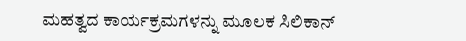ಮಹತ್ವದ ಕಾರ್ಯಕ್ರಮಗಳನ್ನು ಮೂಲಕ ಸಿಲಿಕಾನ್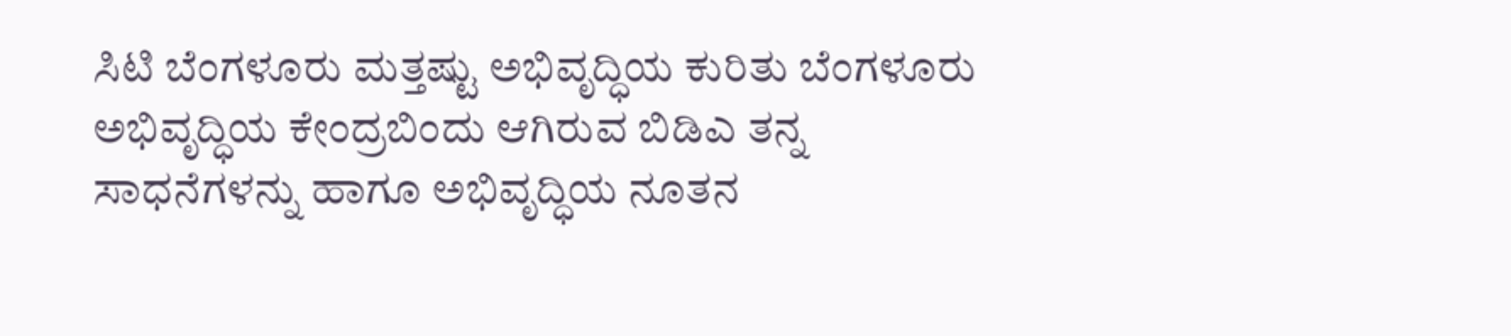ಸಿಟಿ ಬೆಂಗಳೂರು ಮತ್ತಷ್ಟು ಅಭಿವೃದ್ಧಿಯ ಕುರಿತು ಬೆಂಗಳೂರು ಅಭಿವೃದ್ಧಿಯ ಕೇಂದ್ರಬಿಂದು ಆಗಿರುವ ಬಿಡಿಎ ತನ್ನ ಸಾಧನೆಗಳನ್ನು ಹಾಗೂ ಅಭಿವೃದ್ಧಿಯ ನೂತನ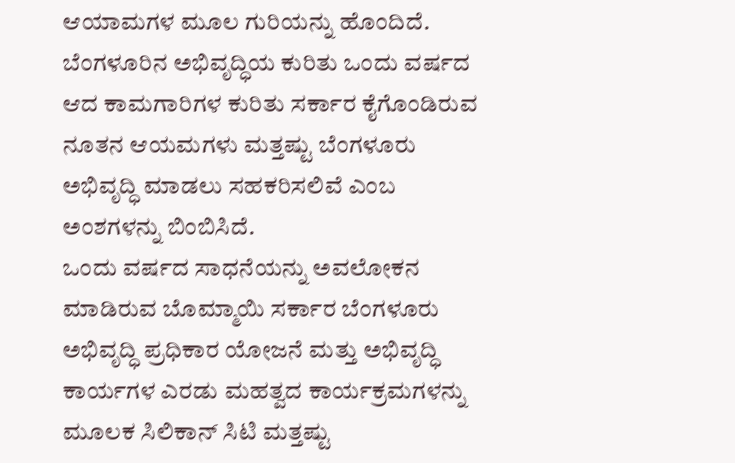ಆಯಾಮಗಳ ಮೂಲ ಗುರಿಯನ್ನು ಹೊಂದಿದೆ. ಬೆಂಗಳೂರಿನ ಅಭಿವೃದ್ಧಿಯ ಕುರಿತು ಒಂದು ವರ್ಷದ ಆದ ಕಾಮಗಾರಿಗಳ ಕುರಿತು ಸರ್ಕಾರ ಕೈಗೊಂಡಿರುವ ನೂತನ ಆಯಮಗಳು ಮತ್ತಷ್ಟು ಬೆಂಗಳೂರು ಅಭಿವೃದ್ಧಿ ಮಾಡಲು ಸಹಕರಿಸಲಿವೆ ಎಂಬ ಅಂಶಗಳನ್ನು ಬಿಂಬಿಸಿದೆ.
ಒಂದು ವರ್ಷದ ಸಾಧನೆಯನ್ನು ಅವಲೋಕನ ಮಾಡಿರುವ ಬೊಮ್ಮಾಯಿ ಸರ್ಕಾರ ಬೆಂಗಳೂರು ಅಭಿವೃದ್ಧಿ ಪ್ರಧಿಕಾರ ಯೋಜನೆ ಮತ್ತು ಅಭಿವೃದ್ಧಿ ಕಾರ್ಯಗಳ ಎರಡು ಮಹತ್ವದ ಕಾರ್ಯಕ್ರಮಗಳನ್ನು ಮೂಲಕ ಸಿಲಿಕಾನ್ ಸಿಟಿ ಮತ್ತಷ್ಟು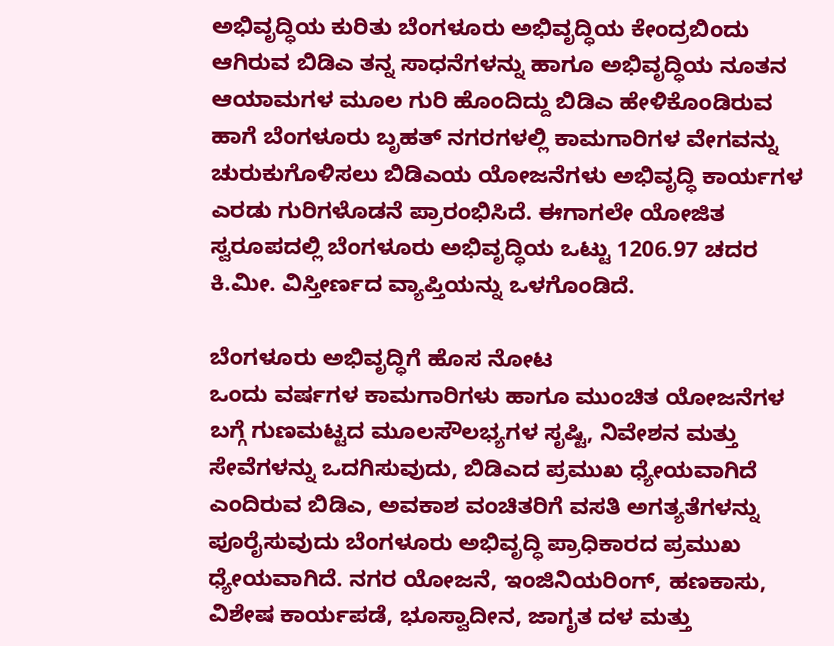ಅಭಿವೃದ್ಧಿಯ ಕುರಿತು ಬೆಂಗಳೂರು ಅಭಿವೃದ್ಧಿಯ ಕೇಂದ್ರಬಿಂದು ಆಗಿರುವ ಬಿಡಿಎ ತನ್ನ ಸಾಧನೆಗಳನ್ನು ಹಾಗೂ ಅಭಿವೃದ್ಧಿಯ ನೂತನ ಆಯಾಮಗಳ ಮೂಲ ಗುರಿ ಹೊಂದಿದ್ದು ಬಿಡಿಎ ಹೇಳಿಕೊಂಡಿರುವ ಹಾಗೆ ಬೆಂಗಳೂರು ಬೃಹತ್ ನಗರಗಳಲ್ಲಿ ಕಾಮಗಾರಿಗಳ ವೇಗವನ್ನು ಚುರುಕುಗೊಳಿಸಲು ಬಿಡಿಎಯ ಯೋಜನೆಗಳು ಅಭಿವೃದ್ಧಿ ಕಾರ್ಯಗಳ ಎರಡು ಗುರಿಗಳೊಡನೆ ಪ್ರಾರಂಭಿಸಿದೆ. ಈಗಾಗಲೇ ಯೋಜಿತ ಸ್ವರೂಪದಲ್ಲಿ ಬೆಂಗಳೂರು ಅಭಿವೃದ್ಧಿಯ ಒಟ್ಟು 1206.97 ಚದರ ಕಿ.ಮೀ. ವಿಸ್ತೀರ್ಣದ ವ್ಯಾಪ್ತಿಯನ್ನು ಒಳಗೊಂಡಿದೆ.

ಬೆಂಗಳೂರು ಅಭಿವೃದ್ಧಿಗೆ ಹೊಸ ನೋಟ
ಒಂದು ವರ್ಷಗಳ ಕಾಮಗಾರಿಗಳು ಹಾಗೂ ಮುಂಚಿತ ಯೋಜನೆಗಳ ಬಗ್ಗೆ ಗುಣಮಟ್ಟದ ಮೂಲಸೌಲಭ್ಯಗಳ ಸೃಷ್ಟಿ, ನಿವೇಶನ ಮತ್ತು ಸೇವೆಗಳನ್ನು ಒದಗಿಸುವುದು, ಬಿಡಿಎದ ಪ್ರಮುಖ ಧ್ಯೇಯವಾಗಿದೆ ಎಂದಿರುವ ಬಿಡಿಎ, ಅವಕಾಶ ವಂಚಿತರಿಗೆ ವಸತಿ ಅಗತ್ಯತೆಗಳನ್ನು ಪೂರೈಸುವುದು ಬೆಂಗಳೂರು ಅಭಿವೃದ್ಧಿ ಪ್ರಾಧಿಕಾರದ ಪ್ರಮುಖ ಧ್ಯೇಯವಾಗಿದೆ. ನಗರ ಯೋಜನೆ, ಇಂಜಿನಿಯರಿಂಗ್, ಹಣಕಾಸು, ವಿಶೇಷ ಕಾರ್ಯಪಡೆ, ಭೂಸ್ವಾದೀನ, ಜಾಗೃತ ದಳ ಮತ್ತು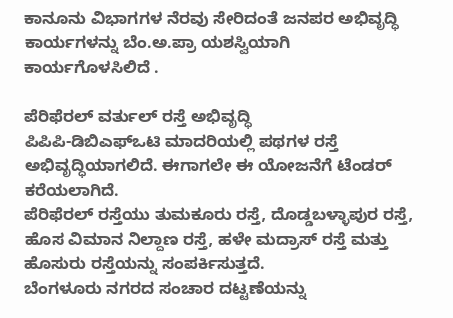ಕಾನೂನು ವಿಭಾಗಗಳ ನೆರವು ಸೇರಿದಂತೆ ಜನಪರ ಅಭಿವೃದ್ಧಿ ಕಾರ್ಯಗಳನ್ನು ಬೆಂ.ಅ.ಪ್ರಾ ಯಶಸ್ವಿಯಾಗಿ ಕಾರ್ಯಗೊಳಸಿಲಿದೆ .

ಪೆರಿಫೆರಲ್ ವರ್ತುಲ್ ರಸ್ತೆ ಅಭಿವೃದ್ಧಿ
ಪಿಪಿಪಿ-ಡಿಬಿಎಫ್ಒಟಿ ಮಾದರಿಯಲ್ಲಿ ಪಥಗಳ ರಸ್ತೆ ಅಭಿವೃದ್ಧಿಯಾಗಲಿದೆ. ಈಗಾಗಲೇ ಈ ಯೋಜನೆಗೆ ಟೆಂಡರ್ ಕರೆಯಲಾಗಿದೆ.
ಪೆರಿಫೆರಲ್ ರಸ್ತೆಯು ತುಮಕೂರು ರಸ್ತೆ, ದೊಡ್ಡಬಳ್ಳಾಪುರ ರಸ್ತೆ, ಹೊಸ ವಿಮಾನ ನಿಲ್ದಾಣ ರಸ್ತೆ, ಹಳೇ ಮದ್ರಾಸ್ ರಸ್ತೆ ಮತ್ತು ಹೊಸುರು ರಸ್ತೆಯನ್ನು ಸಂಪರ್ಕಿಸುತ್ತದೆ.
ಬೆಂಗಳೂರು ನಗರದ ಸಂಚಾರ ದಟ್ಟಣೆಯನ್ನು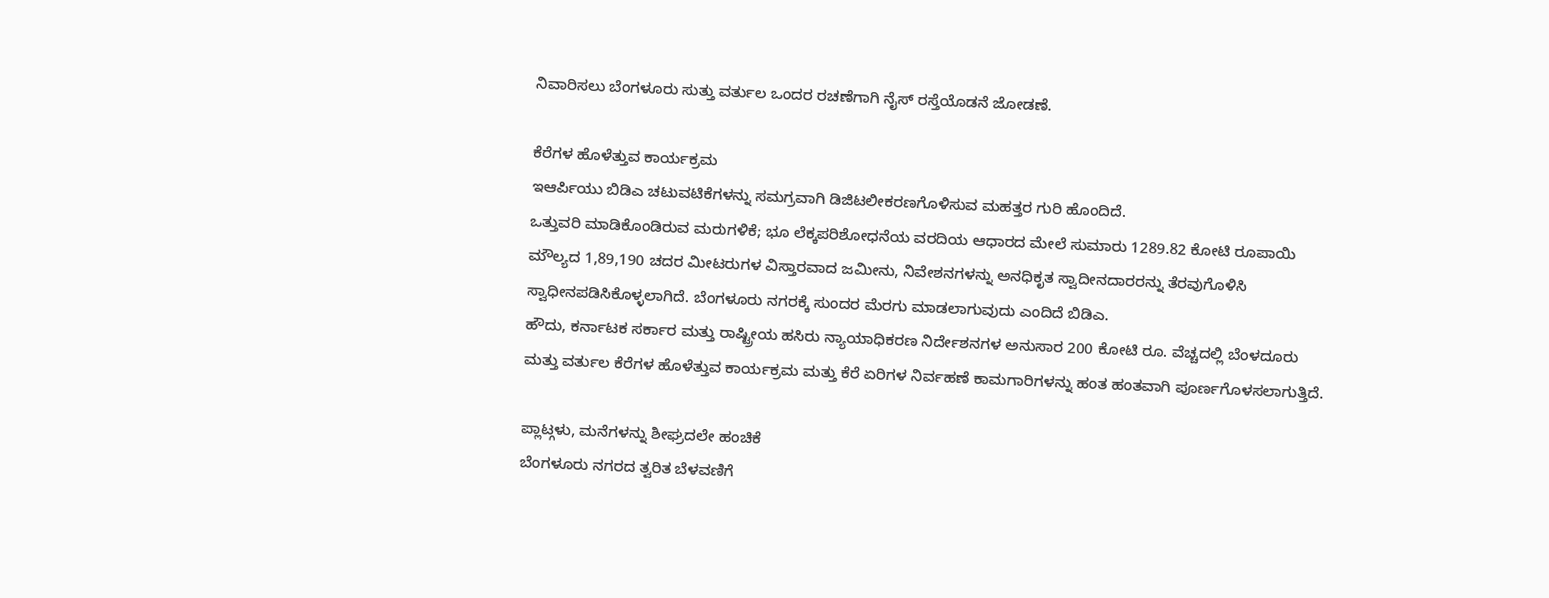ನಿವಾರಿಸಲು ಬೆಂಗಳೂರು ಸುತ್ತು ವರ್ತುಲ ಒಂದರ ರಚಣೆಗಾಗಿ ನೈಸ್ ರಸ್ತೆಯೊಡನೆ ಜೋಡಣೆ.

ಕೆರೆಗಳ ಹೊಳೆತ್ತುವ ಕಾರ್ಯಕ್ರಮ
ಇಆರ್ಪಿಯು ಬಿಡಿಎ ಚಟುವಟಿಕೆಗಳನ್ನು ಸಮಗ್ರವಾಗಿ ಡಿಜಿಟಲೀಕರಣಗೊಳಿಸುವ ಮಹತ್ತರ ಗುರಿ ಹೊಂದಿದೆ.
ಒತ್ತುವರಿ ಮಾಡಿಕೊಂಡಿರುವ ಮರುಗಳಿಕೆ; ಭೂ ಲೆಕ್ಕಪರಿಶೋಧನೆಯ ವರದಿಯ ಆಧಾರದ ಮೇಲೆ ಸುಮಾರು 1289.82 ಕೋಟಿ ರೂಪಾಯಿ ಮೌಲ್ಯದ 1,89,190 ಚದರ ಮೀಟರುಗಳ ವಿಸ್ತಾರವಾದ ಜಮೀನು, ನಿವೇಶನಗಳನ್ನು ಅನಧಿಕೃತ ಸ್ವಾದೀನದಾರರನ್ನು ತೆರವುಗೊಳಿಸಿ ಸ್ವಾಧೀನಪಡಿಸಿಕೊಳ್ಳಲಾಗಿದೆ. ಬೆಂಗಳೂರು ನಗರಕ್ಕೆ ಸುಂದರ ಮೆರಗು ಮಾಡಲಾಗುವುದು ಎಂದಿದೆ ಬಿಡಿಎ.
ಹೌದು, ಕರ್ನಾಟಕ ಸರ್ಕಾರ ಮತ್ತು ರಾಷ್ಟ್ರೀಯ ಹಸಿರು ನ್ಯಾಯಾಧಿಕರಣ ನಿರ್ದೇಶನಗಳ ಅನುಸಾರ 200 ಕೋಟಿ ರೂ. ವೆಚ್ಚದಲ್ಲಿ ಬೆಂಳದೂರು ಮತ್ತು ವರ್ತುಲ ಕೆರೆಗಳ ಹೊಳೆತ್ತುವ ಕಾರ್ಯಕ್ರಮ ಮತ್ತು ಕೆರೆ ಏರಿಗಳ ನಿರ್ವಹಣೆ ಕಾಮಗಾರಿಗಳನ್ನು ಹಂತ ಹಂತವಾಗಿ ಪೂರ್ಣಗೊಳಸಲಾಗುತ್ತಿದೆ.

ಪ್ಲಾಟ್ಗಳು, ಮನೆಗಳನ್ನು ಶೀಘ್ರದಲೇ ಹಂಚಿಕೆ
ಬೆಂಗಳೂರು ನಗರದ ತ್ವರಿತ ಬೆಳವಣಿಗೆ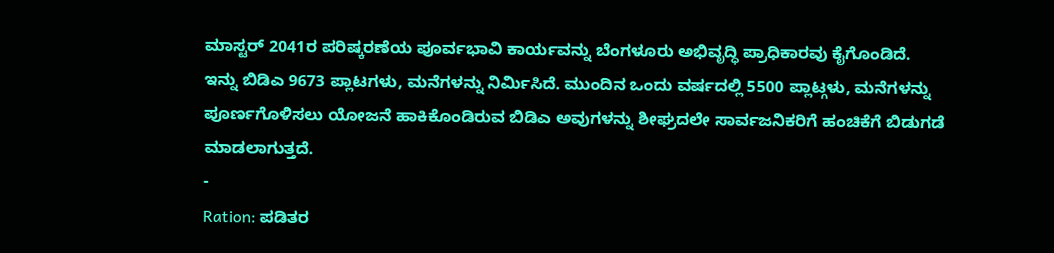ಮಾಸ್ಟರ್ 2041ರ ಪರಿಷ್ಕರಣೆಯ ಪೂರ್ವಭಾವಿ ಕಾರ್ಯವನ್ನು ಬೆಂಗಳೂರು ಅಭಿವೃದ್ಧಿ ಪ್ರಾಧಿಕಾರವು ಕೈಗೊಂಡಿದೆ.
ಇನ್ನು ಬಿಡಿಎ 9673 ಪ್ಲಾಟಗಳು, ಮನೆಗಳನ್ನು ನಿರ್ಮಿಸಿದೆ. ಮುಂದಿನ ಒಂದು ವರ್ಷದಲ್ಲಿ 5500 ಪ್ಲಾಟ್ಗಳು, ಮನೆಗಳನ್ನು ಪೂರ್ಣಗೊಳಿಸಲು ಯೋಜನೆ ಹಾಕಿಕೊಂಡಿರುವ ಬಿಡಿಎ ಅವುಗಳನ್ನು ಶೀಘ್ರದಲೇ ಸಾರ್ವಜನಿಕರಿಗೆ ಹಂಚಿಕೆಗೆ ಬಿಡುಗಡೆ ಮಾಡಲಾಗುತ್ತದೆ.
-
Ration: ಪಡಿತರ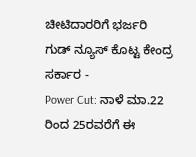ಚೀಟಿದಾರರಿಗೆ ಭರ್ಜರಿ ಗುಡ್ ನ್ಯೂಸ್ ಕೊಟ್ಟ ಕೇಂದ್ರ ಸರ್ಕಾರ -
Power Cut: ನಾಳೆ ಮಾ.22 ರಿಂದ 25ರವರೆಗೆ ಈ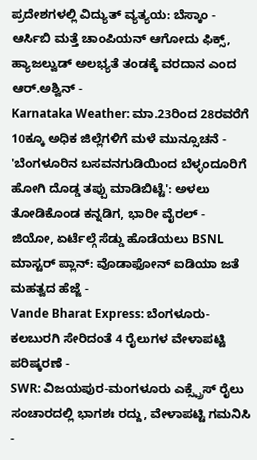ಪ್ರದೇಶಗಳಲ್ಲಿ ವಿದ್ಯುತ್ ವ್ಯತ್ಯಯ: ಬೆಸ್ಕಾಂ -
ಆರ್ಸಿಬಿ ಮತ್ತೆ ಚಾಂಪಿಯನ್ ಆಗೋದು ಫಿಕ್ಸ್, ಹ್ಯಾಜಲ್ವುಡ್ ಅಲಭ್ಯತೆ ತಂಡಕ್ಕೆ ವರದಾನ ಎಂದ ಆರ್.ಅಶ್ವಿನ್ -
Karnataka Weather: ಮಾ.23ರಿಂದ 28ರವರೆಗೆ 10ಕ್ಕೂ ಅಧಿಕ ಜಿಲ್ಲೆಗಳಿಗೆ ಮಳೆ ಮುನ್ಸೂಚನೆ -
'ಬೆಂಗಳೂರಿನ ಬಸವನಗುಡಿಯಿಂದ ಬೆಳ್ಳಂದೂರಿಗೆ ಹೋಗಿ ದೊಡ್ಡ ತಪ್ಪು ಮಾಡಿಬಿಟ್ಟೆ': ಅಳಲು ತೋಡಿಕೊಂಡ ಕನ್ನಡಿಗ, ಭಾರೀ ವೈರಲ್ -
ಜಿಯೋ, ಏರ್ಟೆಲ್ಗೆ ಸೆಡ್ಡು ಹೊಡೆಯಲು BSNL ಮಾಸ್ಟರ್ ಪ್ಲಾನ್: ವೊಡಾಫೋನ್ ಐಡಿಯಾ ಜತೆ ಮಹತ್ವದ ಹೆಜ್ಜೆ -
Vande Bharat Express: ಬೆಂಗಳೂರು-ಕಲಬುರಗಿ ಸೇರಿದಂತೆ 4 ರೈಲುಗಳ ವೇಳಾಪಟ್ಟಿ ಪರಿಷ್ಕರಣೆ -
SWR: ವಿಜಯಪುರ-ಮಂಗಳೂರು ಎಕ್ಸ್ಪ್ರೆಸ್ ರೈಲು ಸಂಚಾರದಲ್ಲಿ ಭಾಗಶಃ ರದ್ದು, ವೇಳಾಪಟ್ಟಿ ಗಮನಿಸಿ -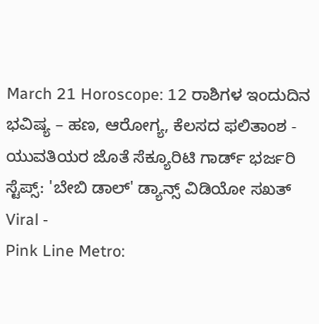March 21 Horoscope: 12 ರಾಶಿಗಳ ಇಂದುದಿನ ಭವಿಷ್ಯ – ಹಣ, ಆರೋಗ್ಯ, ಕೆಲಸದ ಫಲಿತಾಂಶ -
ಯುವತಿಯರ ಜೊತೆ ಸೆಕ್ಯೂರಿಟಿ ಗಾರ್ಡ್ ಭರ್ಜರಿ ಸ್ಟೆಪ್ಸ್: 'ಬೇಬಿ ಡಾಲ್' ಡ್ಯಾನ್ಸ್ ವಿಡಿಯೋ ಸಖತ್ Viral -
Pink Line Metro: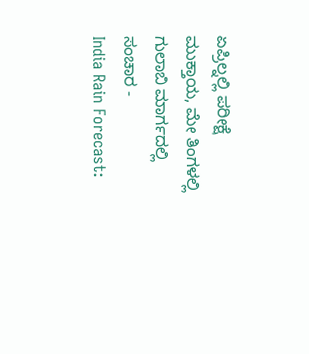ಏಪ್ರಿಲ್ನಲ್ಲಿ ಪರೀಕ್ಷೆ ಮುಕ್ತಾಯ, ಮೇ ತಿಂಗಳಲ್ಲಿ ಗುಲಾಬಿ ಮಾರ್ಗದಲ್ಲಿ ಸಂಚಾರ -
India Rain Forecast: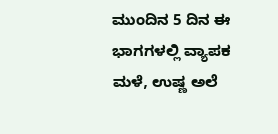ಮುಂದಿನ 5 ದಿನ ಈ ಭಾಗಗಳಲ್ಲಿ ವ್ಯಾಪಕ ಮಳೆ, ಉಷ್ಣ ಅಲೆ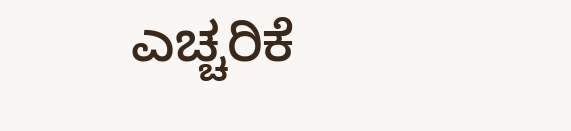ಎಚ್ಚರಿಕೆ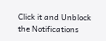Click it and Unblock the Notifications